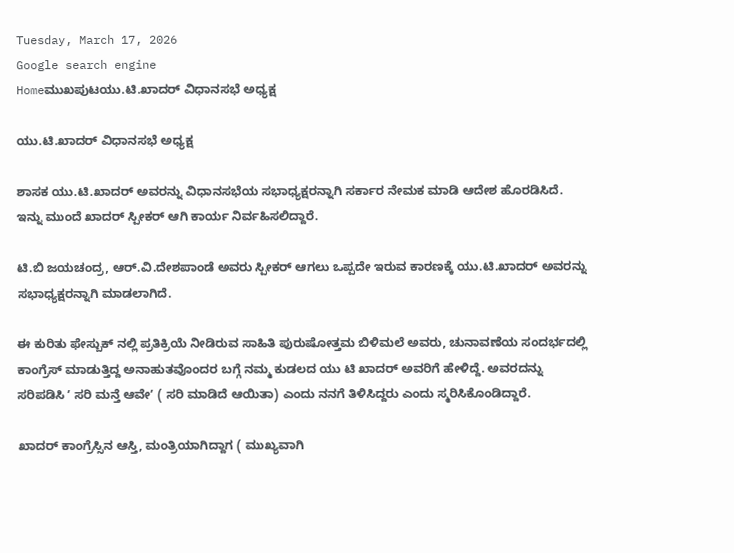Tuesday, March 17, 2026
Google search engine
Homeಮುಖಪುಟಯು.ಟಿ.ಖಾದರ್ ವಿಧಾನಸಭೆ ಅಧ್ಯಕ್ಷ

ಯು.ಟಿ.ಖಾದರ್ ವಿಧಾನಸಭೆ ಅಧ್ಯಕ್ಷ

ಶಾಸಕ ಯು.ಟಿ.ಖಾದರ್ ಅವರನ್ನು ವಿಧಾನಸಭೆಯ ಸಭಾಧ್ಯಕ್ಷರನ್ನಾಗಿ ಸರ್ಕಾರ ನೇಮಕ ಮಾಡಿ ಆದೇಶ ಹೊರಡಿಸಿದೆ. ಇನ್ನು ಮುಂದೆ ಖಾದರ್ ಸ್ಪೀಕರ್ ಆಗಿ ಕಾರ್ಯ ನಿರ್ವಹಿಸಲಿದ್ದಾರೆ.

ಟಿ.ಬಿ ಜಯಚಂದ್ರ, ಆರ್.ವಿ.ದೇಶಪಾಂಡೆ ಅವರು ಸ್ಪೀಕರ್ ಆಗಲು ಒಪ್ಪದೇ ಇರುವ ಕಾರಣಕ್ಕೆ ಯು.ಟಿ.ಖಾದರ್ ಅವರನ್ನು ಸಭಾಧ್ಯಕ್ಷರನ್ನಾಗಿ ಮಾಡಲಾಗಿದೆ.

ಈ ಕುರಿತು ಫೇಸ್ಬುಕ್ ನಲ್ಲಿ ಪ್ರತಿಕ್ರಿಯೆ ನೀಡಿರುವ ಸಾಹಿತಿ ಪುರುಷೋತ್ತಮ ಬಿಳಿಮಲೆ ಅವರು, ಚುನಾವಣೆಯ ಸಂದರ್ಭದಲ್ಲಿ ಕಾಂಗ್ರೆಸ್‌ ಮಾಡುತ್ತಿದ್ದ ಅನಾಹುತವೊಂದರ ಬಗ್ಗೆ ನಮ್ಮ ಕುಡಲದ ಯು ಟಿ ಖಾದರ್‌ ಅವರಿಗೆ ಹೇಳಿದ್ದೆ. ಅವರದನ್ನು ಸರಿಪಡಿಸಿ ʼ ಸರಿ ಮನ್ತೆ ಆವೇʼ ( ಸರಿ ಮಾಡಿದೆ ಆಯಿತಾ) ಎಂದು ನನಗೆ ತಿಳಿಸಿದ್ದರು ಎಂದು ಸ್ಮರಿಸಿಕೊಂಡಿದ್ದಾರೆ.

ಖಾದರ್‌ ಕಾಂಗ್ರೆಸ್ಸಿನ ಆಸ್ತಿ, ಮಂತ್ರಿಯಾಗಿದ್ದಾಗ ( ಮುಖ್ಯವಾಗಿ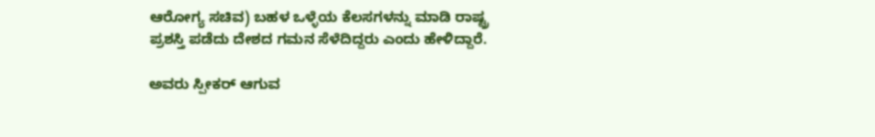ಆರೋಗ್ಯ ಸಚಿವ) ಬಹಳ ಒಳ್ಳೆಯ ಕೆಲಸಗಳನ್ನು ಮಾಡಿ ರಾಷ್ಟ್ರ ಪ್ರಶಸ್ತಿ ಪಡೆದು ದೇಶದ ಗಮನ ಸೆಳೆದಿದ್ದರು ಎಂದು ಹೇಳಿದ್ದಾರೆ.

ಅವರು ಸ್ಪೀಕರ್‌ ಆಗುವ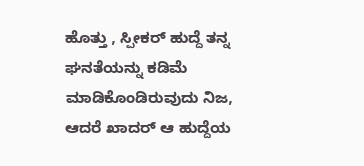ಹೊತ್ತು , ಸ್ಪೀಕರ್‌ ಹುದ್ದೆ ತನ್ನ ಘನತೆಯನ್ನು ಕಡಿಮೆ ಮಾಡಿಕೊಂಡಿರುವುದು ನಿಜ, ಆದರೆ ಖಾದರ್‌ ಆ ಹುದ್ದೆಯ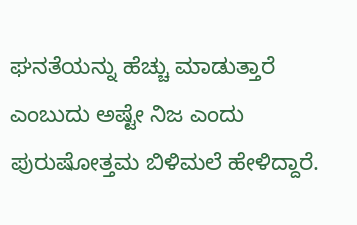ಘನತೆಯನ್ನು ಹೆಚ್ಚು ಮಾಡುತ್ತಾರೆ ಎಂಬುದು ಅಷ್ಟೇ ನಿಜ ಎಂದು ಪುರುಷೋತ್ತಮ ಬಿಳಿಮಲೆ ಹೇಳಿದ್ದಾರೆ.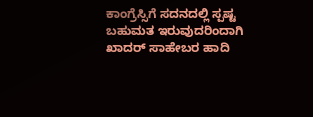ಕಾಂಗ್ರೆಸ್ಸಿಗೆ ಸದನದಲ್ಲಿ ಸ್ಪಷ್ಟ ಬಹುಮತ ಇರುವುದರಿಂದಾಗಿ ಖಾದರ್‌ ಸಾಹೇಬರ ಹಾದಿ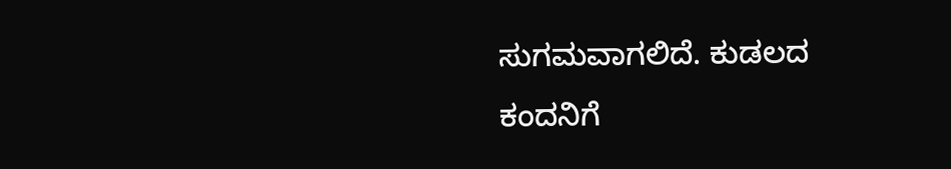ಸುಗಮವಾಗಲಿದೆ. ಕುಡಲದ ಕಂದನಿಗೆ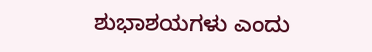ಶುಭಾಶಯಗಳು ಎಂದು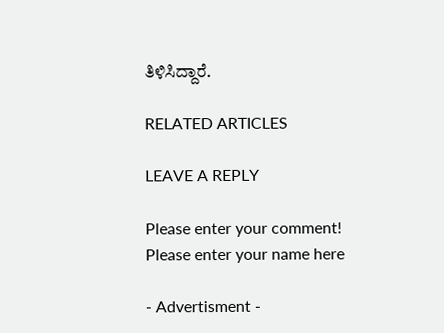ತಿಳಿಸಿದ್ದಾರೆ.

RELATED ARTICLES

LEAVE A REPLY

Please enter your comment!
Please enter your name here

- Advertisment -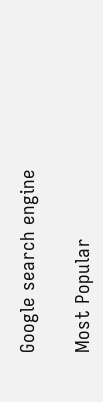Google search engine

Most Popular